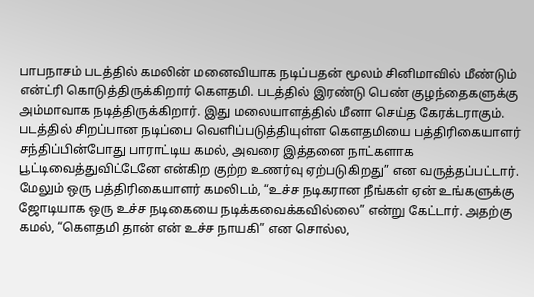பாபநாசம் படத்தில் கமலின் மனைவியாக நடிப்பதன் மூலம் சினிமாவில் மீண்டும் என்ட்ரி கொடுத்திருக்கிறார் கௌதமி. படத்தில் இரண்டு பெண் குழந்தைகளுக்கு அம்மாவாக நடித்திருக்கிறார். இது மலையாளத்தில் மீனா செய்த கேரக்டராகும்.
படத்தில் சிறப்பான நடிப்பை வெளிப்படுத்தியுள்ள கௌதமியை பத்திரிகையாளர் சந்திப்பின்போது பாராட்டிய கமல், அவரை இத்தனை நாட்களாக பூட்டிவைத்துவிட்டேனே என்கிற குற்ற உணர்வு ஏற்படுகிறது” என வருத்தப்பட்டார்.
மேலும் ஒரு பத்திரிகையாளர் கமலிடம், “உச்ச நடிகரான நீங்கள் ஏன் உங்களுக்கு ஜோடியாக ஒரு உச்ச நடிகையை நடிக்கவைக்கவில்லை” என்று கேட்டார். அதற்கு கமல், “கௌதமி தான் என் உச்ச நாயகி” என சொல்ல,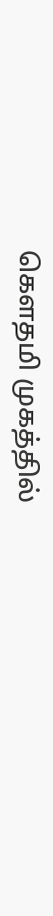கௌதமி முகத்தில்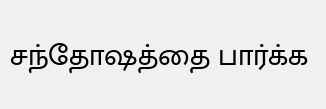சந்தோஷத்தை பார்க்க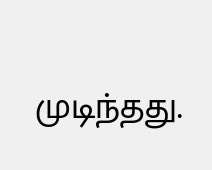முடிந்தது.